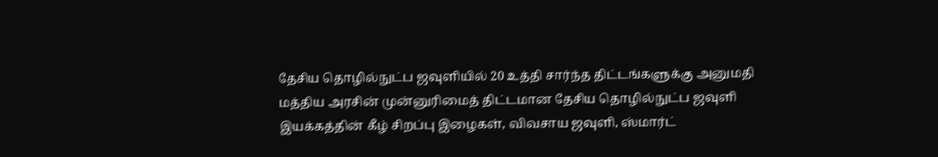தேசிய தொழில்நுட்ப ஜவுளியில் 20 உத்தி சார்ந்த திட்டங்களுக்கு அனுமதி
மத்திய அரசின் முன்னுரிமைத் திட்டமான தேசிய தொழில்நுட்ப ஜவுளி இயக்கத்தின் கீழ் சிறப்பு இழைகள், விவசாய ஜவுளி, ஸ்மார்ட்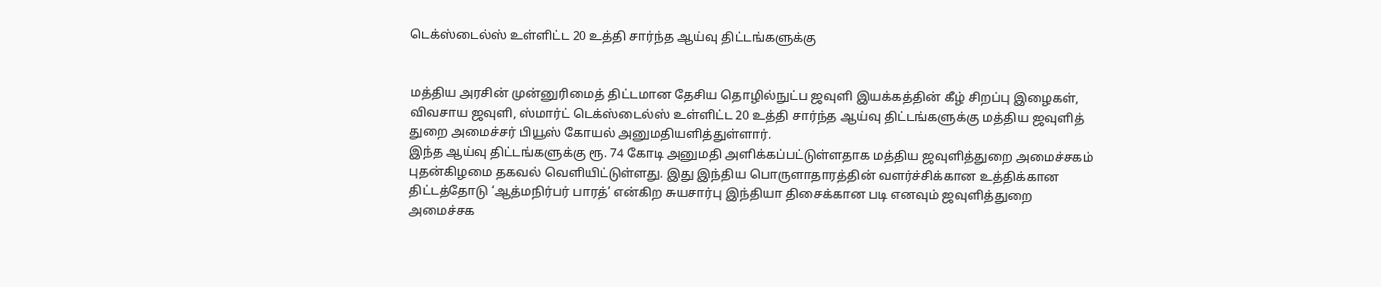டெக்ஸ்டைல்ஸ் உள்ளிட்ட 20 உத்தி சார்ந்த ஆய்வு திட்டங்களுக்கு


மத்திய அரசின் முன்னுரிமைத் திட்டமான தேசிய தொழில்நுட்ப ஜவுளி இயக்கத்தின் கீழ் சிறப்பு இழைகள், விவசாய ஜவுளி, ஸ்மார்ட் டெக்ஸ்டைல்ஸ் உள்ளிட்ட 20 உத்தி சார்ந்த ஆய்வு திட்டங்களுக்கு மத்திய ஜவுளித் துறை அமைச்சர் பியூஸ் கோயல் அனுமதியளித்துள்ளார்.
இந்த ஆய்வு திட்டங்களுக்கு ரூ. 74 கோடி அனுமதி அளிக்கப்பட்டுள்ளதாக மத்திய ஜவுளித்துறை அமைச்சகம் புதன்கிழமை தகவல் வெளியிட்டுள்ளது. இது இந்திய பொருளாதாரத்தின் வளர்ச்சிக்கான உத்திக்கான திட்டத்தோடு ‘ஆத்மநிர்பர் பாரத்’ என்கிற சுயசார்பு இந்தியா திசைக்கான படி எனவும் ஜவுளித்துறை அமைச்சக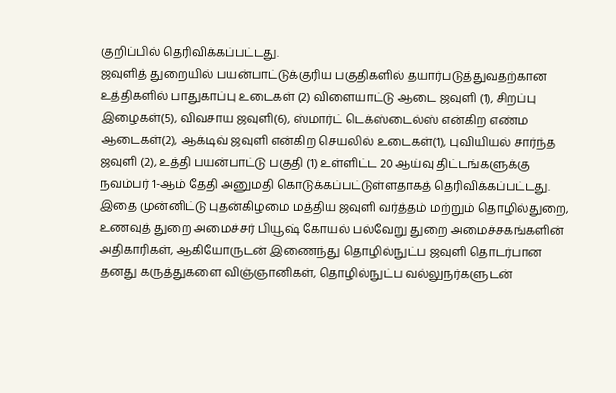குறிப்பில் தெரிவிக்கப்பட்டது.
ஜவுளித் துறையில் பயன்பாட்டுக்குரிய பகுதிகளில் தயார்படுத்துவதற்கான உத்திகளில் பாதுகாப்பு உடைகள் (2) விளையாட்டு ஆடை ஜவுளி (1), சிறப்பு இழைகள்(5), விவசாய ஜவுளி(6), ஸ்மார்ட் டெக்ஸ்டைல்ஸ் என்கிற எண்ம ஆடைகள்(2), ஆக்டிவ் ஜவுளி என்கிற செயலில் உடைகள்(1), புவியியல் சார்ந்த ஜவுளி (2), உத்தி பயன்பாட்டு பகுதி (1) உள்ளிட்ட 20 ஆய்வு திட்டங்களுக்கு நவம்பர் 1-ஆம் தேதி அனுமதி கொடுக்கப்பட்டுள்ளதாகத் தெரிவிக்கப்பட்டது.
இதை முன்னிட்டு புதன்கிழமை மத்திய ஜவுளி வர்த்தம் மற்றும் தொழில்துறை, உணவுத் துறை அமைச்சர் பியூஷ் கோயல் பல்வேறு துறை அமைச்சகங்களின் அதிகாரிகள், ஆகியோருடன் இணைந்து தொழில்நுட்ப ஜவுளி தொடர்பான தனது கருத்துகளை விஞ்ஞானிகள், தொழில்நுட்ப வல்லுநர்களுடன்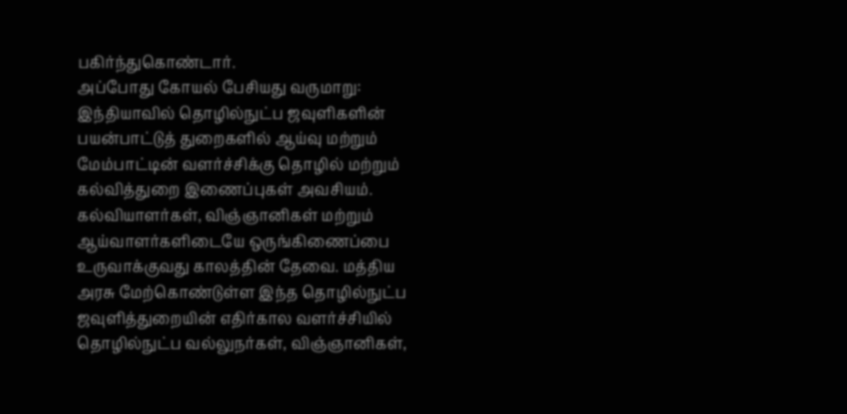பகிர்ந்துகொண்டார்.
அப்போது கோயல் பேசியது வருமாறு: இந்தியாவில் தொழில்நுட்ப ஜவுளிகளின் பயன்பாட்டுத் துறைகளில் ஆய்வு மற்றும் மேம்பாட்டின் வளர்ச்சிக்கு தொழில் மற்றும் கல்வித்துறை இணைப்புகள் அவசியம். கல்வியாளர்கள், விஞ்ஞானிகள் மற்றும் ஆய்வாளர்களிடையே ஒருங்கிணைப்பை உருவாக்குவது காலத்தின் தேவை. மத்திய அரசு மேற்கொண்டுள்ள இந்த தொழில்நுட்ப ஜவுளித்துறையின் எதிர்கால வளர்ச்சியில் தொழில்நுட்ப வல்லுநர்கள், விஞ்ஞானிகள்,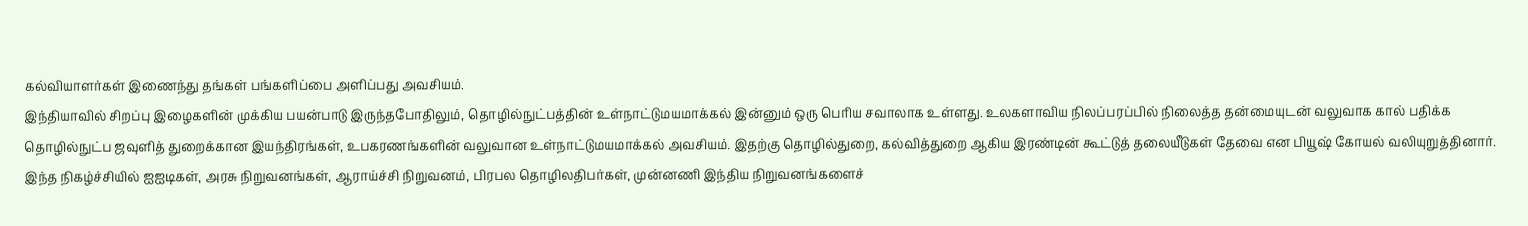கல்வியாளர்கள் இணைந்து தங்கள் பங்களிப்பை அளிப்பது அவசியம்.
இந்தியாவில் சிறப்பு இழைகளின் முக்கிய பயன்பாடு இருந்தபோதிலும், தொழில்நுட்பத்தின் உள்நாட்டுமயமாக்கல் இன்னும் ஒரு பெரிய சவாலாக உள்ளது. உலகளாவிய நிலப்பரப்பில் நிலைத்த தன்மையுடன் வலுவாக கால் பதிக்க தொழில்நுட்ப ஜவுளித் துறைக்கான இயந்திரங்கள், உபகரணங்களின் வலுவான உள்நாட்டுமயமாக்கல் அவசியம். இதற்கு தொழில்துறை, கல்வித்துறை ஆகிய இரண்டின் கூட்டுத் தலையீடுகள் தேவை என பியூஷ் கோயல் வலியுறுத்தினார்.
இந்த நிகழ்ச்சியில் ஐஐடிகள், அரசு நிறுவனங்கள், ஆராய்ச்சி நிறுவனம், பிரபல தொழிலதிபர்கள், முன்னணி இந்திய நிறுவனங்களைச்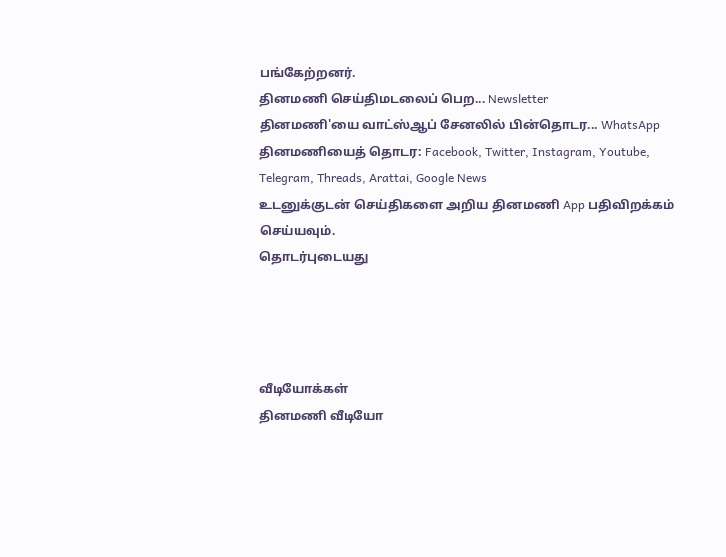பங்கேற்றனர்.
தினமணி செய்திமடலைப் பெற... Newsletter
தினமணி'யை வாட்ஸ்ஆப் சேனலில் பின்தொடர... WhatsApp
தினமணியைத் தொடர: Facebook, Twitter, Instagram, Youtube, Telegram, Threads, Arattai, Google News
உடனுக்குடன் செய்திகளை அறிய தினமணி App பதிவிறக்கம் செய்யவும்.
தொடர்புடையது




வீடியோக்கள்
தினமணி வீடியோ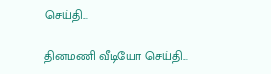செய்தி...

தினமணி வீடியோ செய்தி...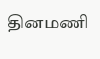தினமணி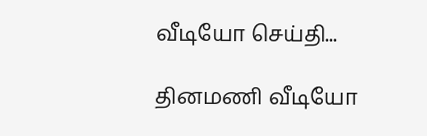வீடியோ செய்தி...

தினமணி வீடியோ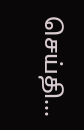செய்தி...